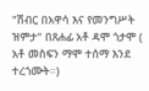"ሽብር በአዋሳ እና የመንግሥት ዝምታ" በጸሐፊ አቶ ዳሞ ጎታሞ ( አቶ መስፍን ማሞ ተሰማ እንደ ተረጎሙት።)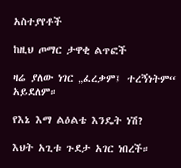አስተያየቶች

ከዚህ ጦማር ታዋቂ ልጥፎች

ዛሬ ያለው ነገር „ፈረቃም፤ ተረኝነትም“ አይደለም።

የእኔ እማ ልዕልቴ እንዴት ነሽ?

እህት አጊቱ ጉደታ አገር ነበረች።